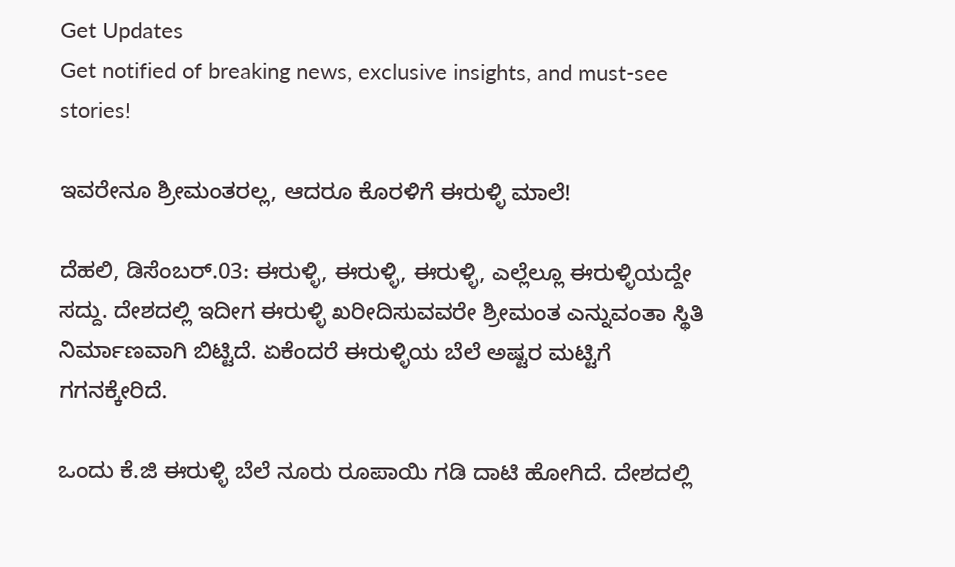Get Updates
Get notified of breaking news, exclusive insights, and must-see stories!

ಇವರೇನೂ ಶ್ರೀಮಂತರಲ್ಲ, ಆದರೂ ಕೊರಳಿಗೆ ಈರುಳ್ಳಿ ಮಾಲೆ!

ದೆಹಲಿ, ಡಿಸೆಂಬರ್.03: ಈರುಳ್ಳಿ, ಈರುಳ್ಳಿ, ಈರುಳ್ಳಿ, ಎಲ್ಲೆಲ್ಲೂ ಈರುಳ್ಳಿಯದ್ದೇ ಸದ್ದು. ದೇಶದಲ್ಲಿ ಇದೀಗ ಈರುಳ್ಳಿ ಖರೀದಿಸುವವರೇ ಶ್ರೀಮಂತ ಎನ್ನುವಂತಾ ಸ್ಥಿತಿ ನಿರ್ಮಾಣವಾಗಿ ಬಿಟ್ಟಿದೆ. ಏಕೆಂದರೆ ಈರುಳ್ಳಿಯ ಬೆಲೆ ಅಷ್ಟರ ಮಟ್ಟಿಗೆ ಗಗನಕ್ಕೇರಿದೆ.

ಒಂದು ಕೆ.ಜಿ ಈರುಳ್ಳಿ ಬೆಲೆ ನೂರು ರೂಪಾಯಿ ಗಡಿ ದಾಟಿ ಹೋಗಿದೆ. ದೇಶದಲ್ಲಿ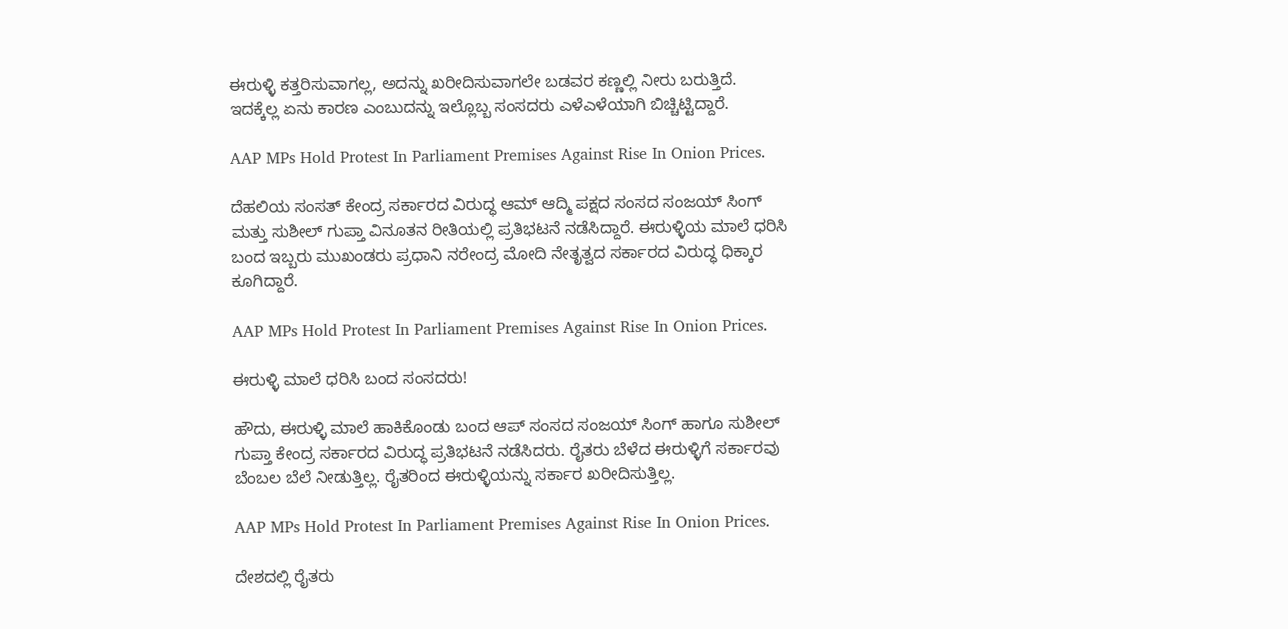ಈರುಳ್ಳಿ ಕತ್ತರಿಸುವಾಗಲ್ಲ, ಅದನ್ನು ಖರೀದಿಸುವಾಗಲೇ ಬಡವರ ಕಣ್ಣಲ್ಲಿ ನೀರು ಬರುತ್ತಿದೆ. ಇದಕ್ಕೆಲ್ಲ ಏನು ಕಾರಣ ಎಂಬುದನ್ನು ಇಲ್ಲೊಬ್ಬ ಸಂಸದರು ಎಳೆಎಳೆಯಾಗಿ ಬಿಚ್ಚಿಟ್ಟಿದ್ದಾರೆ.

AAP MPs Hold Protest In Parliament Premises Against Rise In Onion Prices.

ದೆಹಲಿಯ ಸಂಸತ್ ಕೇಂದ್ರ ಸರ್ಕಾರದ ವಿರುದ್ಧ ಆಮ್ ಆದ್ಮಿ ಪಕ್ಷದ ಸಂಸದ ಸಂಜಯ್ ಸಿಂಗ್ ಮತ್ತು ಸುಶೀಲ್ ಗುಪ್ತಾ ವಿನೂತನ ರೀತಿಯಲ್ಲಿ ಪ್ರತಿಭಟನೆ ನಡೆಸಿದ್ದಾರೆ. ಈರುಳ್ಳಿಯ ಮಾಲೆ ಧರಿಸಿ ಬಂದ ಇಬ್ಬರು ಮುಖಂಡರು ಪ್ರಧಾನಿ ನರೇಂದ್ರ ಮೋದಿ ನೇತೃತ್ವದ ಸರ್ಕಾರದ ವಿರುದ್ಧ ಧಿಕ್ಕಾರ ಕೂಗಿದ್ದಾರೆ.

AAP MPs Hold Protest In Parliament Premises Against Rise In Onion Prices.

ಈರುಳ್ಳಿ ಮಾಲೆ ಧರಿಸಿ ಬಂದ ಸಂಸದರು!

ಹೌದು, ಈರುಳ್ಳಿ ಮಾಲೆ ಹಾಕಿಕೊಂಡು ಬಂದ ಆಪ್ ಸಂಸದ ಸಂಜಯ್ ಸಿಂಗ್ ಹಾಗೂ ಸುಶೀಲ್ ಗುಪ್ತಾ ಕೇಂದ್ರ ಸರ್ಕಾರದ ವಿರುದ್ಧ ಪ್ರತಿಭಟನೆ ನಡೆಸಿದರು. ರೈತರು ಬೆಳೆದ ಈರುಳ್ಳಿಗೆ ಸರ್ಕಾರವು ಬೆಂಬಲ ಬೆಲೆ ನೀಡುತ್ತಿಲ್ಲ. ರೈತರಿಂದ ಈರುಳ್ಳಿಯನ್ನು ಸರ್ಕಾರ ಖರೀದಿಸುತ್ತಿಲ್ಲ.

AAP MPs Hold Protest In Parliament Premises Against Rise In Onion Prices.

ದೇಶದಲ್ಲಿ ರೈತರು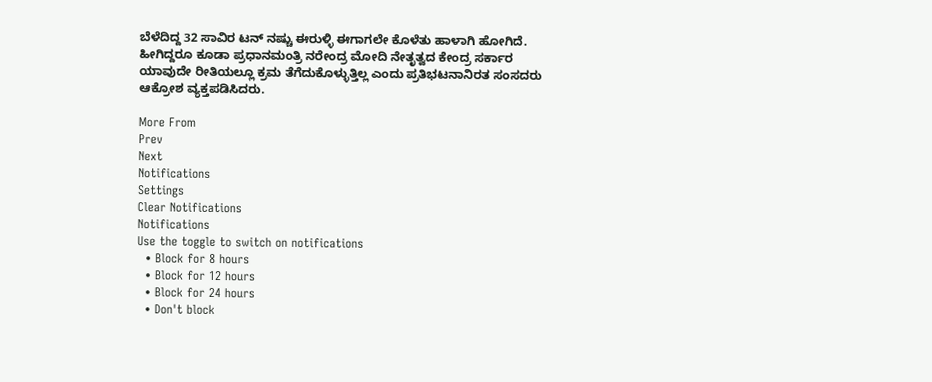ಬೆಳೆದಿದ್ದ 32 ಸಾವಿರ ಟನ್ ನಷ್ಚು ಈರುಳ್ಳಿ ಈಗಾಗಲೇ ಕೊಳೆತು ಹಾಳಾಗಿ ಹೋಗಿದೆ. ಹೀಗಿದ್ದರೂ ಕೂಡಾ ಪ್ರಧಾನಮಂತ್ರಿ ನರೇಂದ್ರ ಮೋದಿ ನೇತೃತ್ವದ ಕೇಂದ್ರ ಸರ್ಕಾರ ಯಾವುದೇ ರೀತಿಯಲ್ಲೂ ಕ್ರಮ ತೆಗೆದುಕೊಳ್ಳುತ್ತಿಲ್ಲ ಎಂದು ಪ್ರತಿಭಟನಾನಿರತ ಸಂಸದರು ಆಕ್ರೋಶ ವ್ಯಕ್ತಪಡಿಸಿದರು.

More From
Prev
Next
Notifications
Settings
Clear Notifications
Notifications
Use the toggle to switch on notifications
  • Block for 8 hours
  • Block for 12 hours
  • Block for 24 hours
  • Don't block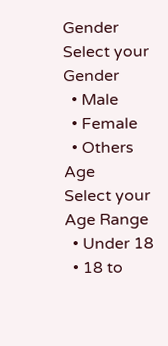Gender
Select your Gender
  • Male
  • Female
  • Others
Age
Select your Age Range
  • Under 18
  • 18 to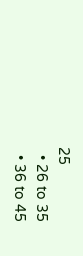25
  • 26 to 35
  • 36 to 45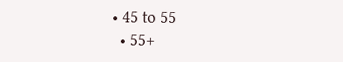• 45 to 55
  • 55+